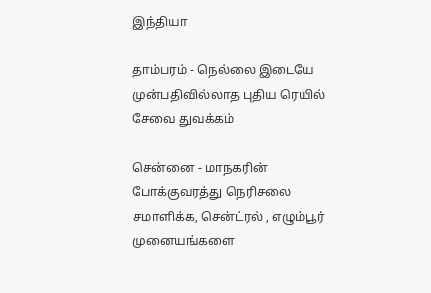இந்தியா

தாம்பரம் - நெல்லை இடையே முன்பதிவில்லாத புதிய ரெயில் சேவை துவக்கம்

சென்னை - மாநகரின் போக்குவரத்து நெரிசலை சமாளிக்க, சென்ட்ரல் , எழும்பூர் முனையங்களை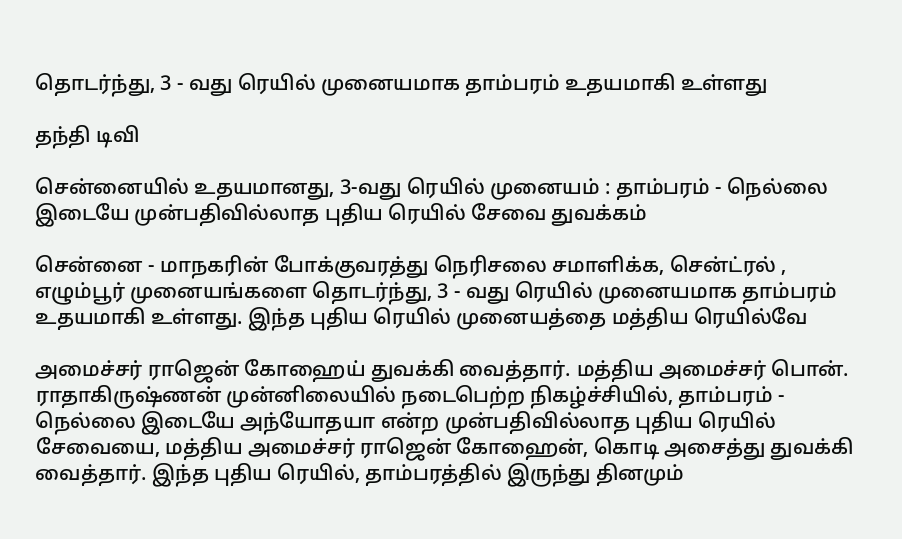தொடர்ந்து, 3 - வது ரெயில் முனையமாக தாம்பரம் உதயமாகி உள்ளது

தந்தி டிவி

சென்னையில் உதயமானது, 3-வது ரெயில் முனையம் : தாம்பரம் - நெல்லை இடையே முன்பதிவில்லாத புதிய ரெயில் சேவை துவக்கம்

சென்னை - மாநகரின் போக்குவரத்து நெரிசலை சமாளிக்க, சென்ட்ரல் , எழும்பூர் முனையங்களை தொடர்ந்து, 3 - வது ரெயில் முனையமாக தாம்பரம் உதயமாகி உள்ளது. இந்த புதிய ரெயில் முனையத்தை மத்திய ரெயில்வே

அமைச்சர் ராஜென் கோஹைய் துவக்கி வைத்தார். மத்திய அமைச்சர் பொன். ராதாகிருஷ்ணன் முன்னிலையில் நடைபெற்ற நிகழ்ச்சியில், தாம்பரம் - நெல்லை இடையே அந்யோதயா என்ற முன்பதிவில்லாத புதிய ரெயில் சேவையை, மத்திய அமைச்சர் ராஜென் கோஹைன், கொடி அசைத்து துவக்கி வைத்தார். இந்த புதிய ரெயில், தாம்பரத்தில் இருந்து தினமும்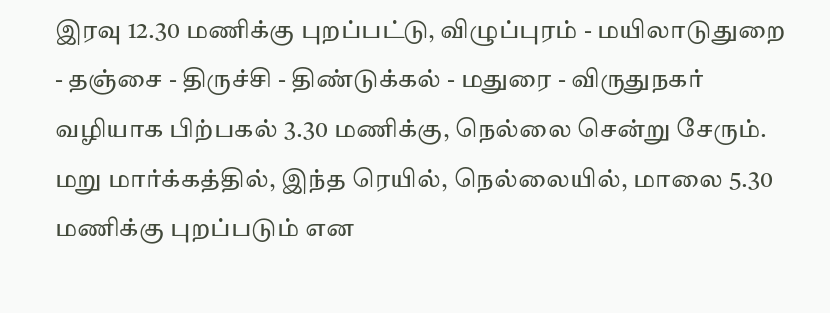இரவு 12.30 மணிக்கு புறப்பட்டு, விழுப்புரம் - மயிலாடுதுறை - தஞ்சை - திருச்சி - திண்டுக்கல் - மதுரை - விருதுநகர் வழியாக பிற்பகல் 3.30 மணிக்கு, நெல்லை சென்று சேரும். மறு மார்க்கத்தில், இந்த ரெயில், நெல்லையில், மாலை 5.30 மணிக்கு புறப்படும் என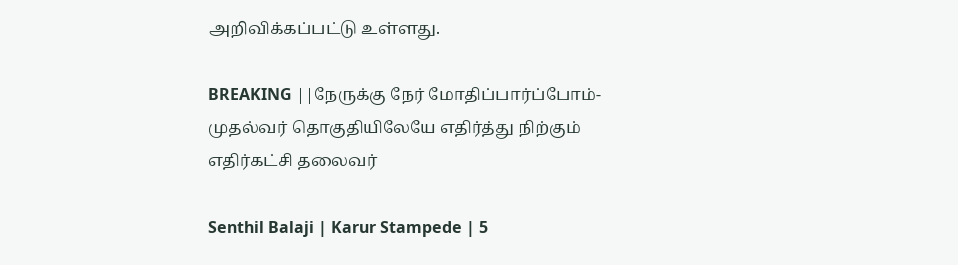அறிவிக்கப்பட்டு உள்ளது.

BREAKING ||நேருக்கு நேர் மோதிப்பார்ப்போம்-முதல்வர் தொகுதியிலேயே எதிர்த்து நிற்கும் எதிர்கட்சி தலைவர்

Senthil Balaji | Karur Stampede | 5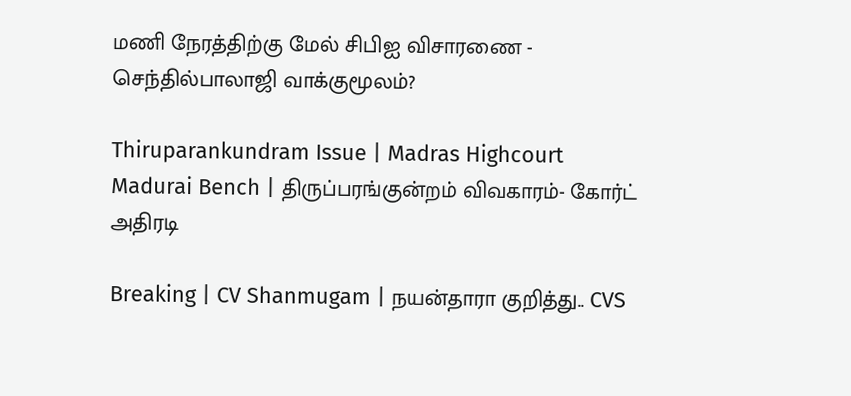மணி நேரத்திற்கு மேல் சிபிஐ விசாரணை - செந்தில்பாலாஜி வாக்குமூலம்?

Thiruparankundram Issue | Madras Highcourt Madurai Bench | திருப்பரங்குன்றம் விவகாரம்- கோர்ட் அதிரடி

Breaking | CV Shanmugam | நயன்தாரா குறித்து.. CVS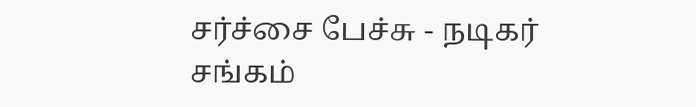சர்ச்சை பேச்சு - நடிகர் சங்கம்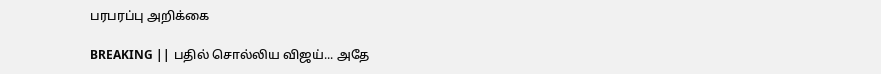பரபரப்பு அறிக்கை

BREAKING || பதில் சொல்லிய விஜய்... அதே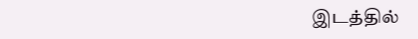இடத்தில்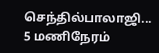செந்தில்பாலாஜி... 5 மணிநேரம்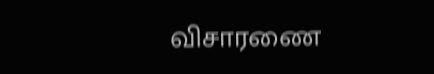விசாரணை